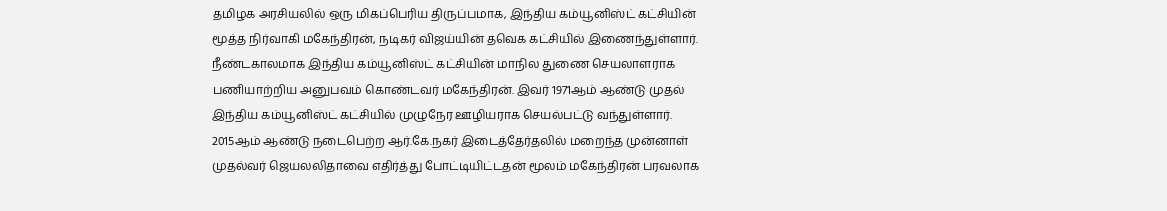தமிழக அரசியலில் ஒரு மிகப்பெரிய திருப்பமாக, இந்திய கம்யூனிஸ்ட் கட்சியின் மூத்த நிர்வாகி மகேந்திரன், நடிகர் விஜய்யின் தவெக கட்சியில் இணைந்துள்ளார். நீண்டகாலமாக இந்திய கம்யூனிஸ்ட் கட்சியின் மாநில துணை செயலாளராக பணியாற்றிய அனுபவம் கொண்டவர் மகேந்திரன். இவர் 1971ஆம் ஆண்டு முதல் இந்திய கம்யூனிஸ்ட் கட்சியில் முழுநேர ஊழியராக செயல்பட்டு வந்துள்ளார்.
2015ஆம் ஆண்டு நடைபெற்ற ஆர்.கே.நகர் இடைத்தேர்தலில் மறைந்த முன்னாள் முதல்வர் ஜெயலலிதாவை எதிர்த்து போட்டியிட்டதன் மூலம் மகேந்திரன் பரவலாக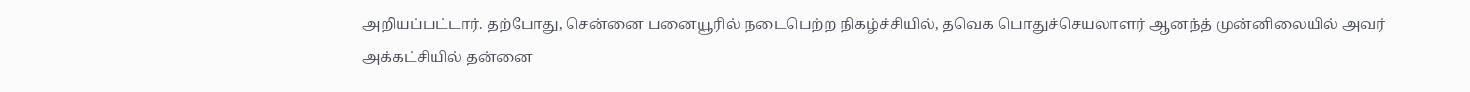அறியப்பட்டார். தற்போது, சென்னை பனையூரில் நடைபெற்ற நிகழ்ச்சியில், தவெக பொதுச்செயலாளர் ஆனந்த் முன்னிலையில் அவர் அக்கட்சியில் தன்னை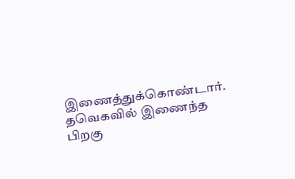இணைத்துக்கொண்டார்.
தவெகவில் இணைந்த பிறகு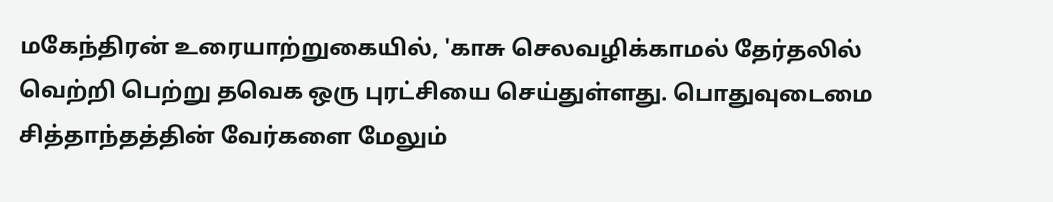மகேந்திரன் உரையாற்றுகையில், 'காசு செலவழிக்காமல் தேர்தலில் வெற்றி பெற்று தவெக ஒரு புரட்சியை செய்துள்ளது. பொதுவுடைமை சித்தாந்தத்தின் வேர்களை மேலும்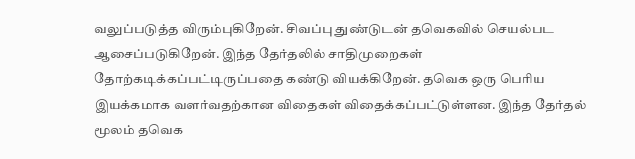வலுப்படுத்த விரும்புகிறேன். சிவப்பு துண்டுடன் தவெகவில் செயல்பட ஆசைப்படுகிறேன். இந்த தேர்தலில் சாதிமுறைகள் தோற்கடிக்கப்பட்டிருப்பதை கண்டு வியக்கிறேன். தவெக ஒரு பெரிய இயக்கமாக வளர்வதற்கான விதைகள் விதைக்கப்பட்டுள்ளன. இந்த தேர்தல் மூலம் தவெக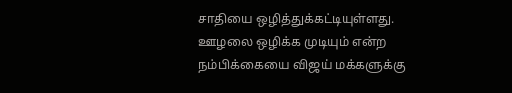சாதியை ஒழித்துக்கட்டியுள்ளது. ஊழலை ஒழிக்க முடியும் என்ற நம்பிக்கையை விஜய் மக்களுக்கு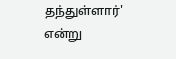தந்துள்ளார்' என்று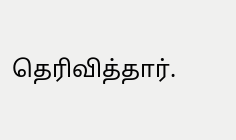தெரிவித்தார்.